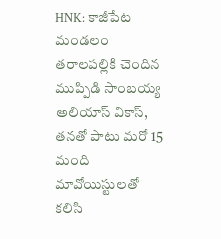HNK: కాజీపేట మండలం తరాలపల్లికి చెందిన ముప్పిడి సాంబయ్య అలియాస్ వికాస్, తనతో పాటు మరో 15 మంది మావోయిస్టులతో కలిసి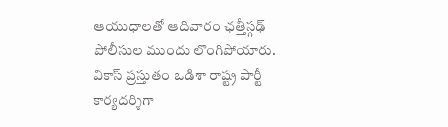ఆయుధాలతో ఆదివారం ఛత్తీస్గఢ్ పోలీసుల ముందు లొంగిపోయారు. వికాస్ ప్రస్తుతం ఒడిశా రాష్ట్ర పార్టీ కార్యదర్శిగా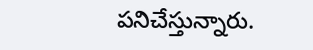పనిచేస్తున్నారు.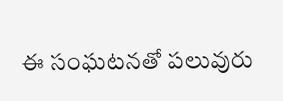ఈ సంఘటనతో పలువురు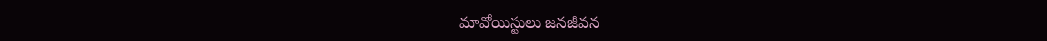మావోయిస్టులు జనజీవన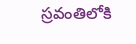స్రవంతిలోకి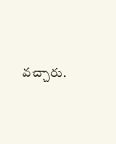వచ్చారు.